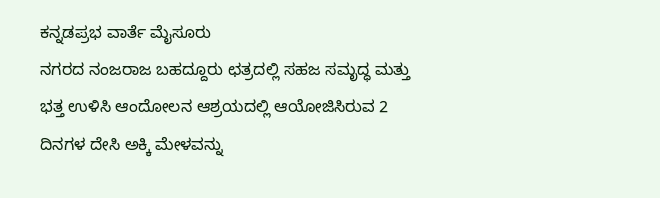ಕನ್ನಡಪ್ರಭ ವಾರ್ತೆ ಮೈಸೂರು
ನಗರದ ನಂಜರಾಜ ಬಹದ್ದೂರು ಛತ್ರದಲ್ಲಿ ಸಹಜ ಸಮೃದ್ಧ ಮತ್ತು ಭತ್ತ ಉಳಿಸಿ ಆಂದೋಲನ ಆಶ್ರಯದಲ್ಲಿ ಆಯೋಜಿಸಿರುವ 2 ದಿನಗಳ ದೇಸಿ ಅಕ್ಕಿ ಮೇಳವನ್ನು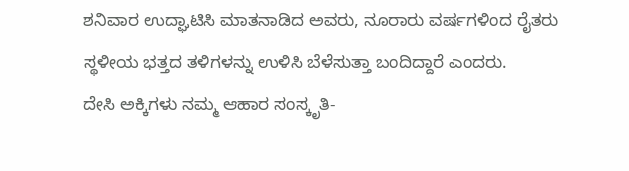ಶನಿವಾರ ಉದ್ಘಾಟಿಸಿ ಮಾತನಾಡಿದ ಅವರು, ನೂರಾರು ವರ್ಷಗಳಿಂದ ರೈತರು ಸ್ಥಳೀಯ ಭತ್ತದ ತಳಿಗಳನ್ನು ಉಳಿಸಿ ಬೆಳೆಸುತ್ತಾ ಬಂದಿದ್ದಾರೆ ಎಂದರು.
ದೇಸಿ ಅಕ್ಕಿಗಳು ನಮ್ಮ ಆಹಾರ ಸಂಸ್ಕೃತಿ-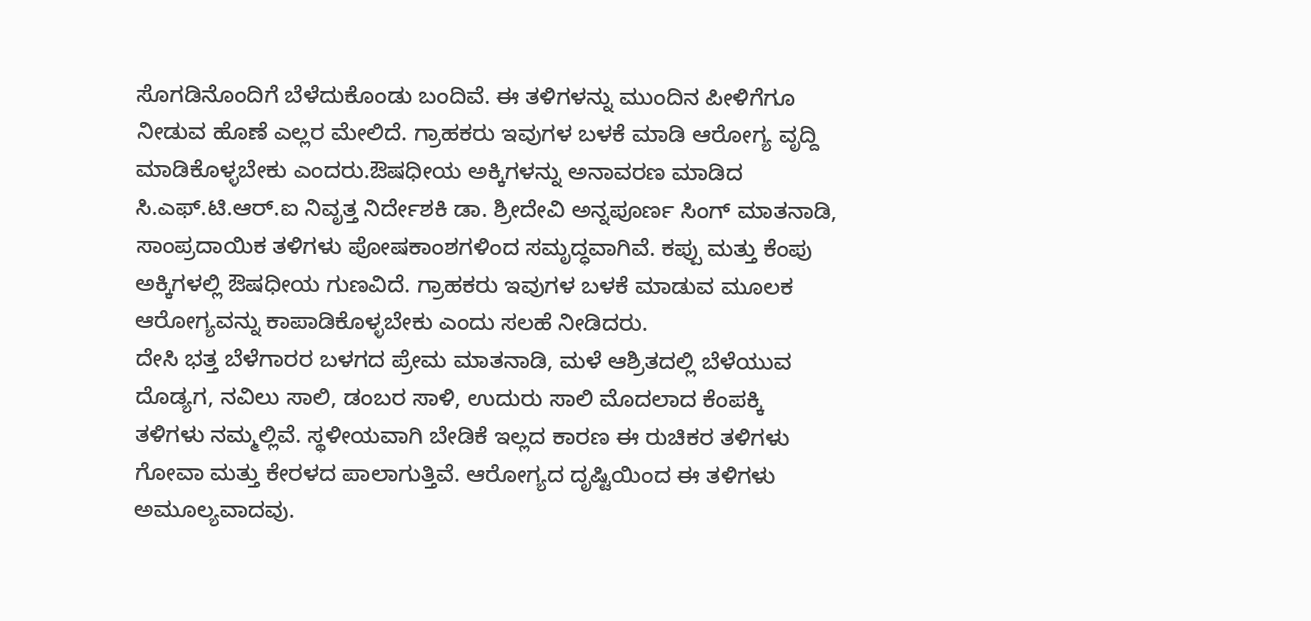ಸೊಗಡಿನೊಂದಿಗೆ ಬೆಳೆದುಕೊಂಡು ಬಂದಿವೆ. ಈ ತಳಿಗಳನ್ನು ಮುಂದಿನ ಪೀಳಿಗೆಗೂ ನೀಡುವ ಹೊಣೆ ಎಲ್ಲರ ಮೇಲಿದೆ. ಗ್ರಾಹಕರು ಇವುಗಳ ಬಳಕೆ ಮಾಡಿ ಆರೋಗ್ಯ ವೃದ್ದಿ ಮಾಡಿಕೊಳ್ಳಬೇಕು ಎಂದರು.ಔಷಧೀಯ ಅಕ್ಕಿಗಳನ್ನು ಅನಾವರಣ ಮಾಡಿದ ಸಿ.ಎಫ್.ಟಿ.ಆರ್.ಐ ನಿವೃತ್ತ ನಿರ್ದೇಶಕಿ ಡಾ. ಶ್ರೀದೇವಿ ಅನ್ನಪೂರ್ಣ ಸಿಂಗ್ ಮಾತನಾಡಿ, ಸಾಂಪ್ರದಾಯಿಕ ತಳಿಗಳು ಪೋಷಕಾಂಶಗಳಿಂದ ಸಮೃದ್ಧವಾಗಿವೆ. ಕಪ್ಪು ಮತ್ತು ಕೆಂಪು ಅಕ್ಕಿಗಳಲ್ಲಿ ಔಷಧೀಯ ಗುಣವಿದೆ. ಗ್ರಾಹಕರು ಇವುಗಳ ಬಳಕೆ ಮಾಡುವ ಮೂಲಕ ಆರೋಗ್ಯವನ್ನು ಕಾಪಾಡಿಕೊಳ್ಳಬೇಕು ಎಂದು ಸಲಹೆ ನೀಡಿದರು.
ದೇಸಿ ಭತ್ತ ಬೆಳೆಗಾರರ ಬಳಗದ ಪ್ರೇಮ ಮಾತನಾಡಿ, ಮಳೆ ಆಶ್ರಿತದಲ್ಲಿ ಬೆಳೆಯುವ ದೊಡ್ಯಗ, ನವಿಲು ಸಾಲಿ, ಡಂಬರ ಸಾಳಿ, ಉದುರು ಸಾಲಿ ಮೊದಲಾದ ಕೆಂಪಕ್ಕಿ ತಳಿಗಳು ನಮ್ಮಲ್ಲಿವೆ. ಸ್ಥಳೀಯವಾಗಿ ಬೇಡಿಕೆ ಇಲ್ಲದ ಕಾರಣ ಈ ರುಚಿಕರ ತಳಿಗಳು ಗೋವಾ ಮತ್ತು ಕೇರಳದ ಪಾಲಾಗುತ್ತಿವೆ. ಆರೋಗ್ಯದ ದೃಷ್ಟಿಯಿಂದ ಈ ತಳಿಗಳು ಅಮೂಲ್ಯವಾದವು.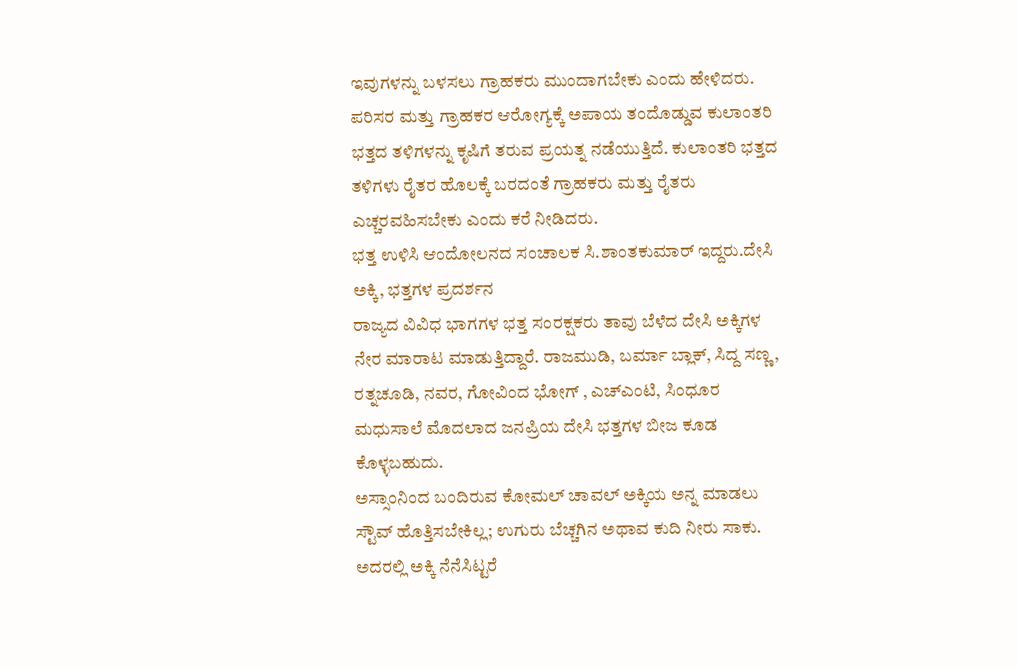ಇವುಗಳನ್ನು ಬಳಸಲು ಗ್ರಾಹಕರು ಮುಂದಾಗಬೇಕು ಎಂದು ಹೇಳಿದರು.
ಪರಿಸರ ಮತ್ತು ಗ್ರಾಹಕರ ಆರೋಗ್ಯಕ್ಕೆ ಅಪಾಯ ತಂದೊಡ್ಡುವ ಕುಲಾಂತರಿ ಭತ್ತದ ತಳಿಗಳನ್ನು ಕೃಷಿಗೆ ತರುವ ಪ್ರಯತ್ನ ನಡೆಯುತ್ತಿದೆ. ಕುಲಾಂತರಿ ಭತ್ತದ ತಳಿಗಳು ರೈತರ ಹೊಲಕ್ಕೆ ಬರದಂತೆ ಗ್ರಾಹಕರು ಮತ್ತು ರೈತರು ಎಚ್ಚರವಹಿಸಬೇಕು ಎಂದು ಕರೆ ನೀಡಿದರು.
ಭತ್ತ ಉಳಿಸಿ ಆಂದೋಲನದ ಸಂಚಾಲಕ ಸಿ.ಶಾಂತಕುಮಾರ್ ಇದ್ದರು.ದೇಸಿ ಅಕ್ಕಿ, ಭತ್ತಗಳ ಪ್ರದರ್ಶನ
ರಾಜ್ಯದ ವಿವಿಧ ಭಾಗಗಳ ಭತ್ತ ಸಂರಕ್ಷಕರು ತಾವು ಬೆಳೆದ ದೇಸಿ ಅಕ್ಕಿಗಳ ನೇರ ಮಾರಾಟ ಮಾಡುತ್ತಿದ್ದಾರೆ. ರಾಜಮುಡಿ, ಬರ್ಮಾ ಬ್ಲಾಕ್, ಸಿದ್ದ ಸಣ್ಣ, ರತ್ನಚೂಡಿ, ನವರ, ಗೋವಿಂದ ಭೋಗ್ , ಎಚ್ಎಂಟಿ, ಸಿಂಧೂರ ಮಧುಸಾಲೆ ಮೊದಲಾದ ಜನಪ್ರಿಯ ದೇಸಿ ಭತ್ತಗಳ ಬೀಜ ಕೂಡ ಕೊಳ್ಳಬಹುದು.
ಅಸ್ಸಾಂನಿಂದ ಬಂದಿರುವ ಕೋಮಲ್ ಚಾವಲ್ ಅಕ್ಕಿಯ ಅನ್ನ ಮಾಡಲು ಸ್ಟೌವ್ ಹೊತ್ತಿಸಬೇಕಿಲ್ಲ; ಉಗುರು ಬೆಚ್ಚಗಿನ ಅಥಾವ ಕುದಿ ನೀರು ಸಾಕು. ಅದರಲ್ಲಿ ಅಕ್ಕಿ ನೆನೆಸಿಟ್ಟರೆ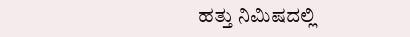ಹತ್ತು ನಿಮಿಷದಲ್ಲಿ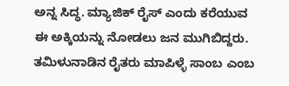ಅನ್ನ ಸಿದ್ಧ. ಮ್ಯಾಜಿಕ್ ರೈಸ್ ಎಂದು ಕರೆಯುವ ಈ ಅಕ್ಕಿಯನ್ನು ನೋಡಲು ಜನ ಮುಗಿಬಿದ್ದರು.
ತಮಿಳುನಾಡಿನ ರೈತರು ಮಾಪಿಳ್ಳೆ ಸಾಂಬ ಎಂಬ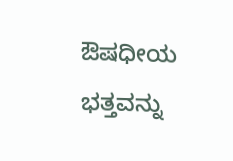ಔಷಧೀಯ ಭತ್ತವನ್ನು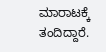ಮಾರಾಟಕ್ಕೆ ತಂದಿದ್ದಾರೆ.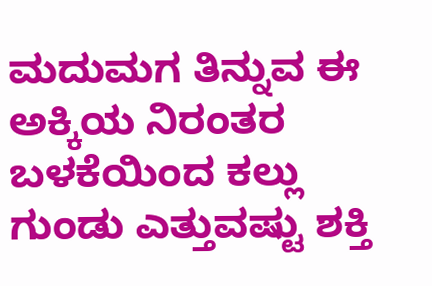ಮದುಮಗ ತಿನ್ನುವ ಈ ಅಕ್ಕಿಯ ನಿರಂತರ ಬಳಕೆಯಿಂದ ಕಲ್ಲು ಗುಂಡು ಎತ್ತುವಷ್ಟು ಶಕ್ತಿ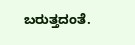ಬರುತ್ತದಂತೆ.